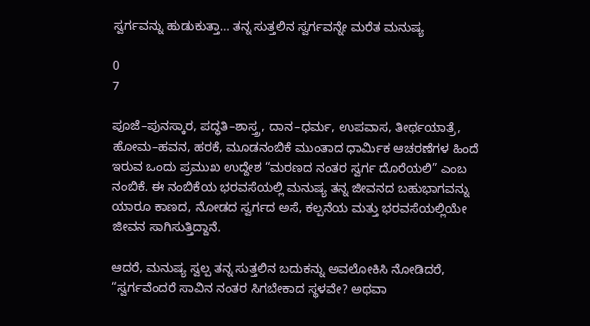ಸ್ವರ್ಗವನ್ನು ಹುಡುಕುತ್ತಾ… ತನ್ನ ಸುತ್ತಲಿನ ಸ್ವರ್ಗವನ್ನೇ ಮರೆತ ಮನುಷ್ಯ

0
7

ಪೂಜೆ–ಪುನಸ್ಕಾರ, ಪದ್ಧತಿ–ಶಾಸ್ತ್ರ, ದಾನ–ಧರ್ಮ, ಉಪವಾಸ, ತೀರ್ಥಯಾತ್ರೆ, ಹೋಮ–ಹವನ, ಹರಕೆ, ಮೂಡನಂಬಿಕೆ ಮುಂತಾದ ಧಾರ್ಮಿಕ ಆಚರಣೆಗಳ ಹಿಂದೆ ಇರುವ ಒಂದು ಪ್ರಮುಖ ಉದ್ದೇಶ “ಮರಣದ ನಂತರ ಸ್ವರ್ಗ ದೊರೆಯಲಿ” ಎಂಬ ನಂಬಿಕೆ. ಈ ನಂಬಿಕೆಯ ಭರವಸೆಯಲ್ಲಿ ಮನುಷ್ಯ ತನ್ನ ಜೀವನದ ಬಹುಭಾಗವನ್ನು ಯಾರೂ ಕಾಣದ, ನೋಡದ ಸ್ವರ್ಗದ ಅಸೆ, ಕಲ್ಪನೆಯ ಮತ್ತು ಭರವಸೆಯಲ್ಲಿಯೇ ಜೀವನ ಸಾಗಿಸುತ್ತಿದ್ದಾನೆ.

ಆದರೆ, ಮನುಷ್ಯ ಸ್ವಲ್ಪ ತನ್ನ ಸುತ್ತಲಿನ ಬದುಕನ್ನು ಅವಲೋಕಿಸಿ ನೋಡಿದರೆ, “ಸ್ವರ್ಗವೆಂದರೆ ಸಾವಿನ ನಂತರ ಸಿಗಬೇಕಾದ ಸ್ಥಳವೇ? ಅಥವಾ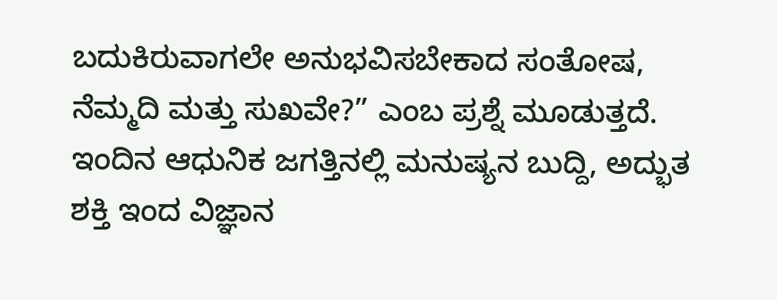ಬದುಕಿರುವಾಗಲೇ ಅನುಭವಿಸಬೇಕಾದ ಸಂತೋಷ, ನೆಮ್ಮದಿ ಮತ್ತು ಸುಖವೇ?” ಎಂಬ ಪ್ರಶ್ನೆ ಮೂಡುತ್ತದೆ. ಇಂದಿನ ಆಧುನಿಕ ಜಗತ್ತಿನಲ್ಲಿ ಮನುಷ್ಯನ ಬುದ್ದಿ, ಅದ್ಭುತ ಶಕ್ತಿ ಇಂದ ವಿಜ್ಞಾನ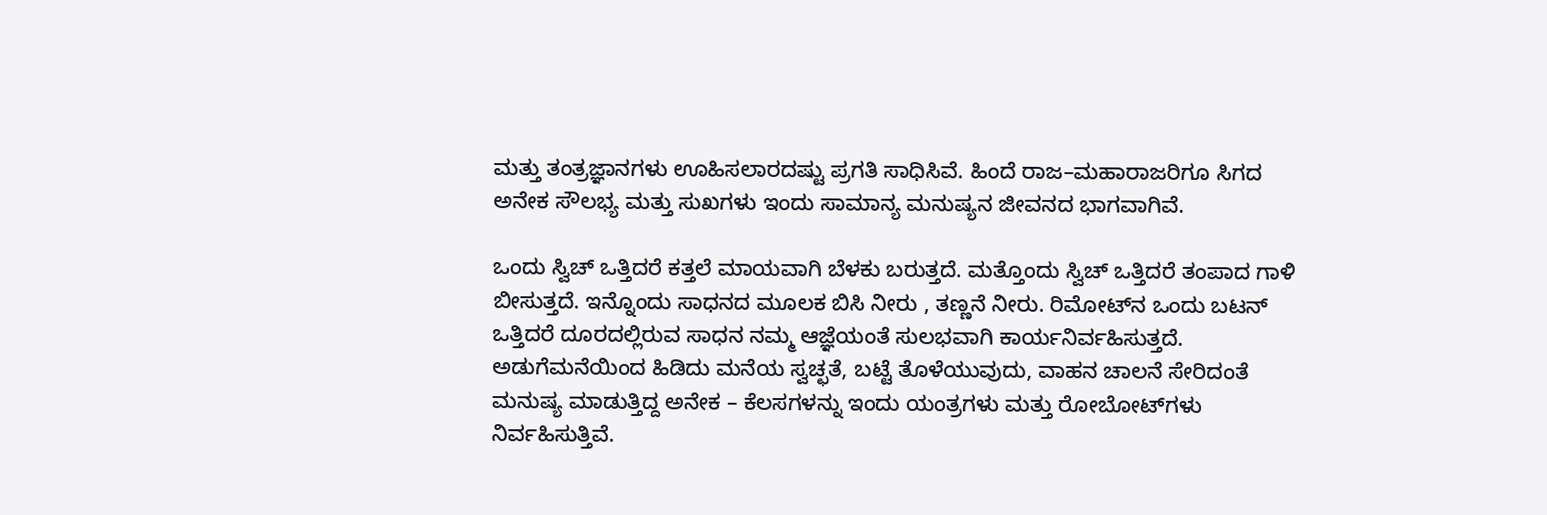ಮತ್ತು ತಂತ್ರಜ್ಞಾನಗಳು ಊಹಿಸಲಾರದಷ್ಟು ಪ್ರಗತಿ ಸಾಧಿಸಿವೆ. ಹಿಂದೆ ರಾಜ–ಮಹಾರಾಜರಿಗೂ ಸಿಗದ ಅನೇಕ ಸೌಲಭ್ಯ ಮತ್ತು ಸುಖಗಳು ಇಂದು ಸಾಮಾನ್ಯ ಮನುಷ್ಯನ ಜೀವನದ ಭಾಗವಾಗಿವೆ.

ಒಂದು ಸ್ವಿಚ್ ಒತ್ತಿದರೆ ಕತ್ತಲೆ ಮಾಯವಾಗಿ ಬೆಳಕು ಬರುತ್ತದೆ. ಮತ್ತೊಂದು ಸ್ವಿಚ್ ಒತ್ತಿದರೆ ತಂಪಾದ ಗಾಳಿ ಬೀಸುತ್ತದೆ. ಇನ್ನೊಂದು ಸಾಧನದ ಮೂಲಕ ಬಿಸಿ ನೀರು , ತಣ್ಣನೆ ನೀರು. ರಿಮೋಟ್‌ನ ಒಂದು ಬಟನ್ ಒತ್ತಿದರೆ ದೂರದಲ್ಲಿರುವ ಸಾಧನ ನಮ್ಮ ಆಜ್ಞೆಯಂತೆ ಸುಲಭವಾಗಿ ಕಾರ್ಯನಿರ್ವಹಿಸುತ್ತದೆ. ಅಡುಗೆಮನೆಯಿಂದ ಹಿಡಿದು ಮನೆಯ ಸ್ವಚ್ಛತೆ, ಬಟ್ಟೆ ತೊಳೆಯುವುದು, ವಾಹನ ಚಾಲನೆ ಸೇರಿದಂತೆ ಮನುಷ್ಯ ಮಾಡುತ್ತಿದ್ದ ಅನೇಕ – ಕೆಲಸಗಳನ್ನು ಇಂದು ಯಂತ್ರಗಳು ಮತ್ತು ರೋಬೋಟ್‌ಗಳು ನಿರ್ವಹಿಸುತ್ತಿವೆ.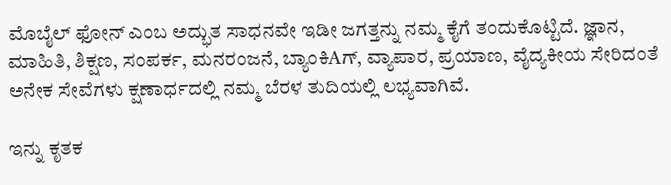ಮೊಬೈಲ್ ಫೋನ್ ಎಂಬ ಅದ್ಭುತ ಸಾಧನವೇ ಇಡೀ ಜಗತ್ತನ್ನು ನಮ್ಮ ಕೈಗೆ ತಂದುಕೊಟ್ಟಿದೆ. ಜ್ಞಾನ, ಮಾಹಿತಿ, ಶಿಕ್ಷಣ, ಸಂಪರ್ಕ, ಮನರಂಜನೆ, ಬ್ಯಾಂಕಿAಗ್, ವ್ಯಾಪಾರ, ಪ್ರಯಾಣ, ವೈದ್ಯಕೀಯ ಸೇರಿದಂತೆ ಅನೇಕ ಸೇವೆಗಳು ಕ್ಷಣಾರ್ಧದಲ್ಲಿ ನಮ್ಮ ಬೆರಳ ತುದಿಯಲ್ಲಿ ಲಭ್ಯವಾಗಿವೆ.

ಇನ್ನು ಕೃತಕ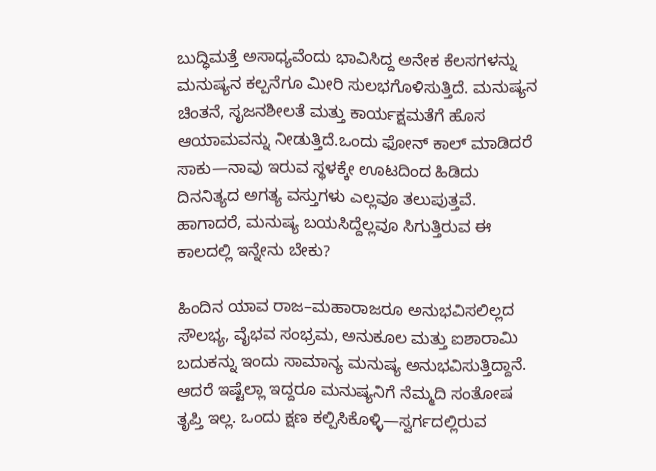ಬುದ್ಧಿಮತ್ತೆ ಅಸಾಧ್ಯವೆಂದು ಭಾವಿಸಿದ್ದ ಅನೇಕ ಕೆಲಸಗಳನ್ನು ಮನುಷ್ಯನ ಕಲ್ಪನೆಗೂ ಮೀರಿ ಸುಲಭಗೊಳಿಸುತ್ತಿದೆ. ಮನುಷ್ಯನ ಚಿಂತನೆ, ಸೃಜನಶೀಲತೆ ಮತ್ತು ಕಾರ್ಯಕ್ಷಮತೆಗೆ ಹೊಸ ಆಯಾಮವನ್ನು ನೀಡುತ್ತಿದೆ.ಒಂದು ಫೋನ್ ಕಾಲ್ ಮಾಡಿದರೆ ಸಾಕು—ನಾವು ಇರುವ ಸ್ಥಳಕ್ಕೇ ಊಟದಿಂದ ಹಿಡಿದು ದಿನನಿತ್ಯದ ಅಗತ್ಯ ವಸ್ತುಗಳು ಎಲ್ಲವೂ ತಲುಪುತ್ತವೆ. ಹಾಗಾದರೆ, ಮನುಷ್ಯ ಬಯಸಿದ್ದೆಲ್ಲವೂ ಸಿಗುತ್ತಿರುವ ಈ ಕಾಲದಲ್ಲಿ ಇನ್ನೇನು ಬೇಕು?

ಹಿಂದಿನ ಯಾವ ರಾಜ–ಮಹಾರಾಜರೂ ಅನುಭವಿಸಲಿಲ್ಲದ ಸೌಲಭ್ಯ, ವೈಭವ ಸಂಭ್ರಮ, ಅನುಕೂಲ ಮತ್ತು ಐಶಾರಾಮಿ ಬದುಕನ್ನು ಇಂದು ಸಾಮಾನ್ಯ ಮನುಷ್ಯ ಅನುಭವಿಸುತ್ತಿದ್ದಾನೆ. ಆದರೆ ಇಷ್ಟೆಲ್ಲಾ ಇದ್ದರೂ ಮನುಷ್ಯನಿಗೆ ನೆಮ್ಮದಿ ಸಂತೋಷ ತೃಪ್ತಿ ಇಲ್ಲ. ಒಂದು ಕ್ಷಣ ಕಲ್ಪಿಸಿಕೊಳ್ಳಿ—ಸ್ವರ್ಗದಲ್ಲಿರುವ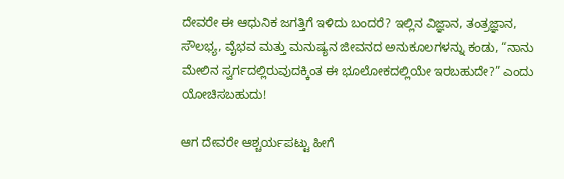ದೇವರೇ ಈ ಆಧುನಿಕ ಜಗತ್ತಿಗೆ ಇಳಿದು ಬಂದರೆ? ಇಲ್ಲಿನ ವಿಜ್ಞಾನ, ತಂತ್ರಜ್ಞಾನ, ಸೌಲಭ್ಯ, ವೈಭವ ಮತ್ತು ಮನುಷ್ಯನ ಜೀವನದ ಅನುಕೂಲಗಳನ್ನು ಕಂಡು, “ನಾನು ಮೇಲಿನ ಸ್ವರ್ಗದಲ್ಲಿರುವುದಕ್ಕಿಂತ ಈ ಭೂಲೋಕದಲ್ಲಿಯೇ ಇರಬಹುದೇ?” ಎಂದು ಯೋಚಿಸಬಹುದು!

ಆಗ ದೇವರೇ ಆಶ್ಚರ್ಯಪಟ್ಟು ಹೀಗೆ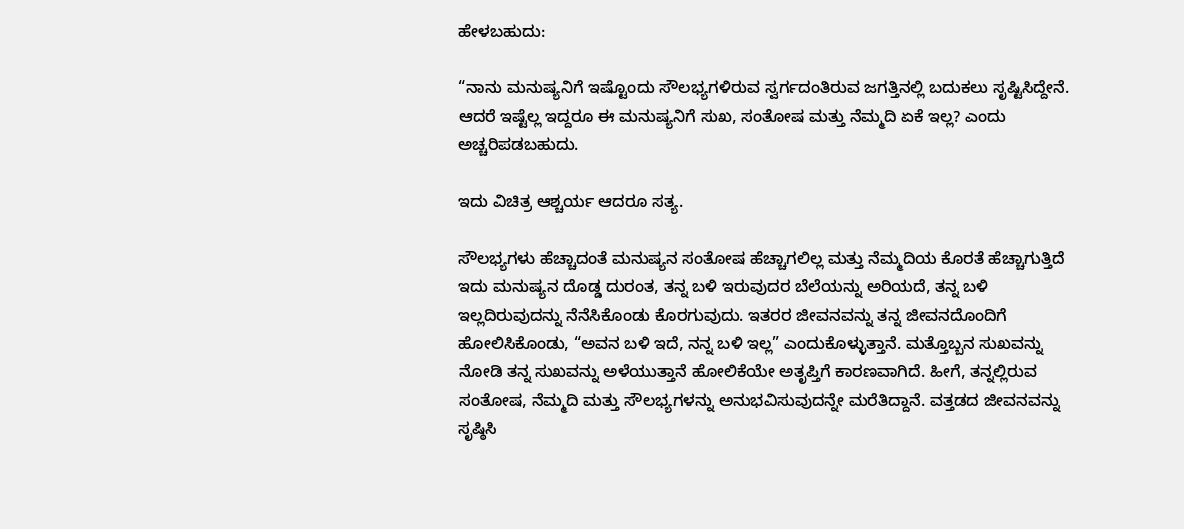ಹೇಳಬಹುದು:

“ನಾನು ಮನುಷ್ಯನಿಗೆ ಇಷ್ಟೊಂದು ಸೌಲಭ್ಯಗಳಿರುವ ಸ್ವರ್ಗದಂತಿರುವ ಜಗತ್ತಿನಲ್ಲಿ ಬದುಕಲು ಸೃಷ್ಟಿಸಿದ್ದೇನೆ. ಆದರೆ ಇಷ್ಟೆಲ್ಲ ಇದ್ದರೂ ಈ ಮನುಷ್ಯನಿಗೆ ಸುಖ, ಸಂತೋಷ ಮತ್ತು ನೆಮ್ಮದಿ ಏಕೆ ಇಲ್ಲ? ಎಂದು ಅಚ್ಚರಿಪಡಬಹುದು.

ಇದು ವಿಚಿತ್ರ ಆಶ್ಚರ್ಯ ಆದರೂ ಸತ್ಯ.

ಸೌಲಭ್ಯಗಳು ಹೆಚ್ಚಾದಂತೆ ಮನುಷ್ಯನ ಸಂತೋಷ ಹೆಚ್ಚಾಗಲಿಲ್ಲ ಮತ್ತು ನೆಮ್ಮದಿಯ ಕೊರತೆ ಹೆಚ್ಚಾಗುತ್ತಿದೆ ಇದು ಮನುಷ್ಯನ ದೊಡ್ಡ ದುರಂತ, ತನ್ನ ಬಳಿ ಇರುವುದರ ಬೆಲೆಯನ್ನು ಅರಿಯದೆ, ತನ್ನ ಬಳಿ ಇಲ್ಲದಿರುವುದನ್ನು ನೆನೆಸಿಕೊಂಡು ಕೊರಗುವುದು. ಇತರರ ಜೀವನವನ್ನು ತನ್ನ ಜೀವನದೊಂದಿಗೆ ಹೋಲಿಸಿಕೊಂಡು, “ಅವನ ಬಳಿ ಇದೆ, ನನ್ನ ಬಳಿ ಇಲ್ಲ” ಎಂದುಕೊಳ್ಳುತ್ತಾನೆ. ಮತ್ತೊಬ್ಬನ ಸುಖವನ್ನು ನೋಡಿ ತನ್ನ ಸುಖವನ್ನು ಅಳೆಯುತ್ತಾನೆ ಹೋಲಿಕೆಯೇ ಅತೃಪ್ತಿಗೆ ಕಾರಣವಾಗಿದೆ. ಹೀಗೆ, ತನ್ನಲ್ಲಿರುವ ಸಂತೋಷ, ನೆಮ್ಮದಿ ಮತ್ತು ಸೌಲಭ್ಯಗಳನ್ನು ಅನುಭವಿಸುವುದನ್ನೇ ಮರೆತಿದ್ದಾನೆ. ವತ್ತಡದ ಜೀವನವನ್ನು ಸೃಷ್ಠಿಸಿ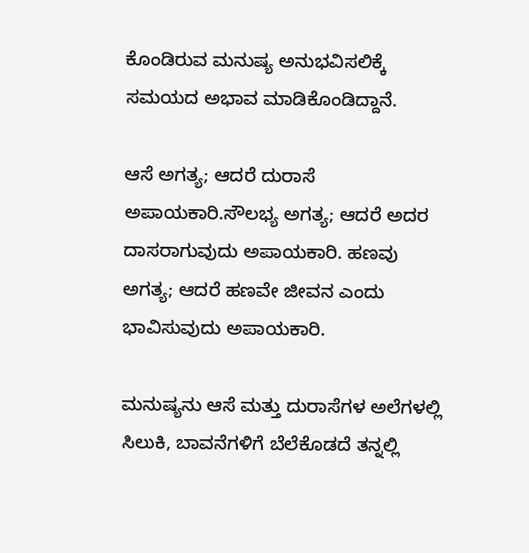ಕೊಂಡಿರುವ ಮನುಷ್ಯ ಅನುಭವಿಸಲಿಕ್ಕೆ ಸಮಯದ ಅಭಾವ ಮಾಡಿಕೊಂಡಿದ್ದಾನೆ.

ಆಸೆ ಅಗತ್ಯ; ಆದರೆ ದುರಾಸೆ ಅಪಾಯಕಾರಿ.ಸೌಲಭ್ಯ ಅಗತ್ಯ; ಆದರೆ ಅದರ ದಾಸರಾಗುವುದು ಅಪಾಯಕಾರಿ. ಹಣವು ಅಗತ್ಯ; ಆದರೆ ಹಣವೇ ಜೀವನ ಎಂದು ಭಾವಿಸುವುದು ಅಪಾಯಕಾರಿ.

ಮನುಷ್ಯನು ಆಸೆ ಮತ್ತು ದುರಾಸೆಗಳ ಅಲೆಗಳಲ್ಲಿ ಸಿಲುಕಿ, ಬಾವನೆಗಳಿಗೆ ಬೆಲೆಕೊಡದೆ ತನ್ನಲ್ಲಿ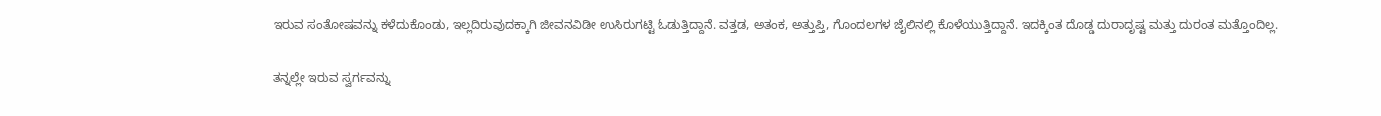ಇರುವ ಸಂತೋಷವನ್ನು ಕಳೆದುಕೊಂಡು, ಇಲ್ಲದಿರುವುದಕ್ಕಾಗಿ ಜೀವನವಿಡೀ ಉಸಿರುಗಟ್ಟಿ ಓಡುತ್ತಿದ್ದಾನೆ. ವತ್ತಡ, ಅತಂಕ, ಅತ್ತುಪ್ತಿ, ಗೊಂದಲಗಳ ಜೈಲಿನಲ್ಲಿ ಕೊಳೆಯುತ್ತಿದ್ದಾನೆ. ಇದಕ್ಕಿಂತ ದೊಡ್ಡ ದುರಾದೃಷ್ಟ ಮತ್ತು ದುರಂತ ಮತ್ತೊಂದಿಲ್ಲ.

ತನ್ನಲ್ಲೇ ಇರುವ ಸ್ವರ್ಗವನ್ನು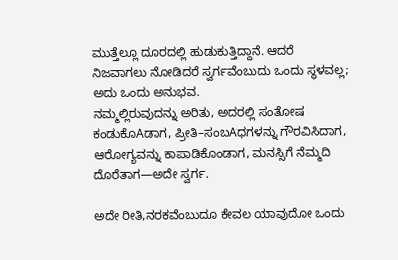ಮುತ್ತೆಲ್ಲೂ ದೂರದಲ್ಲಿ ಹುಡುಕುತ್ತಿದ್ದಾನೆ. ಆದರೆ ನಿಜವಾಗಲು ನೋಡಿದರೆ ಸ್ವರ್ಗವೆಂಬುದು ಒಂದು ಸ್ಥಳವಲ್ಲ; ಅದು ಒಂದು ಅನುಭವ.
ನಮ್ಮಲ್ಲಿರುವುದನ್ನು ಅರಿತು, ಅದರಲ್ಲಿ ಸಂತೋಷ ಕಂಡುಕೊAಡಾಗ, ಪ್ರೀತಿ–ಸಂಬAಧಗಳನ್ನು ಗೌರವಿಸಿದಾಗ, ಆರೋಗ್ಯವನ್ನು ಕಾಪಾಡಿಕೊಂಡಾಗ, ಮನಸ್ಸಿಗೆ ನೆಮ್ಮದಿ ದೊರೆತಾಗ—ಅದೇ ಸ್ವರ್ಗ.

ಅದೇ ರೀತಿ,ನರಕವೆಂಬುದೂ ಕೇವಲ ಯಾವುದೋ ಒಂದು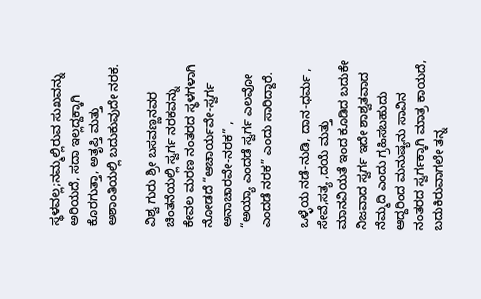ಸ್ಥಳವಲ್ಲ;ನಮ್ಮಲ್ಲಿರುವ ಸುಖವನ್ನು ಅರಿಯದೆ, ಸದಾ ಇಲ್ಲದ್ದಕ್ಕಾಗಿ ಕೊರಗುತ್ತಾ, ಅತೃಪ್ತಿ ಮತ್ತು ಅಶಾಂತಿಯಲ್ಲಿ ಬದುಕುವುದೇ ನರಕ.

ವಿಶ್ವ ಗುರು ಶ್ರೀ ಬಸವಣ್ಣನವರ ಚಿಂತನೆಯಲ್ಲಿ ಸ್ವರ್ಗ ನರಕವನ್ನು ಕೇವಲ ಮರಣ ನಂತರದ ಸ್ಥಳಗಳಾಗಿ ನೋಡದೆ “ಆಚಾರ್ಯವೇ-ಸ್ವರ್ಗ ಅನಾಚಾರವೇ-ನರಕ” ,
“ಅಯ್ಯಾ ಎಂದಡೆ ಸ್ವರ್ಗ ಎಲವೋ ಎಂದಡೆ ನರಕ” ಎಂದು ಸಾರಿದ್ದಾರೆ.

ಒಳ್ಳೆಯ ನಡೆ-ನುಡಿ, ದಾನ-ಧರ್ಮ , ಸೇವೆ,ಸತ್ಯ ,ದಯೆ ಮತ್ತು ಮಾನವಿಯತೆ ಇಂದ ಕೂಡಿದ ಬದುಕೇ ನಿಜವಾದ ಸ್ವರ್ಗ ಇದೇ ಶಾಶ್ವತವಾದ ನೆಮ್ಮದಿ ಎಂದು ಗ್ರಹಿಸಬಹುದು ಆದ್ದರಿಂದ ಮನುಷ್ಯನು ಸಾವಿನ ನಂತರದ ಸ್ವರ್ಗಕ್ಕಾಗಿ ಮಾತ್ರ ಕಾಯದೆ, ಬದುಕಿರುವಾಗಲೇ ತನ್ನ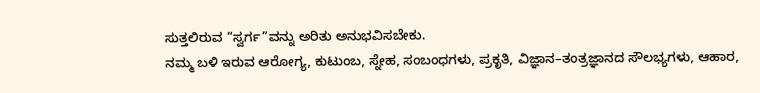ಸುತ್ತಲಿರುವ “ಸ್ವರ್ಗ”ವನ್ನು ಅರಿತು ಅನುಭವಿಸಬೇಕು.
ನಮ್ಮ ಬಳಿ ಇರುವ ಆರೋಗ್ಯ, ಕುಟುಂಬ, ಸ್ನೇಹ, ಸಂಬಂಧಗಳು, ಪ್ರಕೃತಿ, ವಿಜ್ಞಾನ–ತಂತ್ರಜ್ಞಾನದ ಸೌಲಭ್ಯಗಳು, ಆಹಾರ,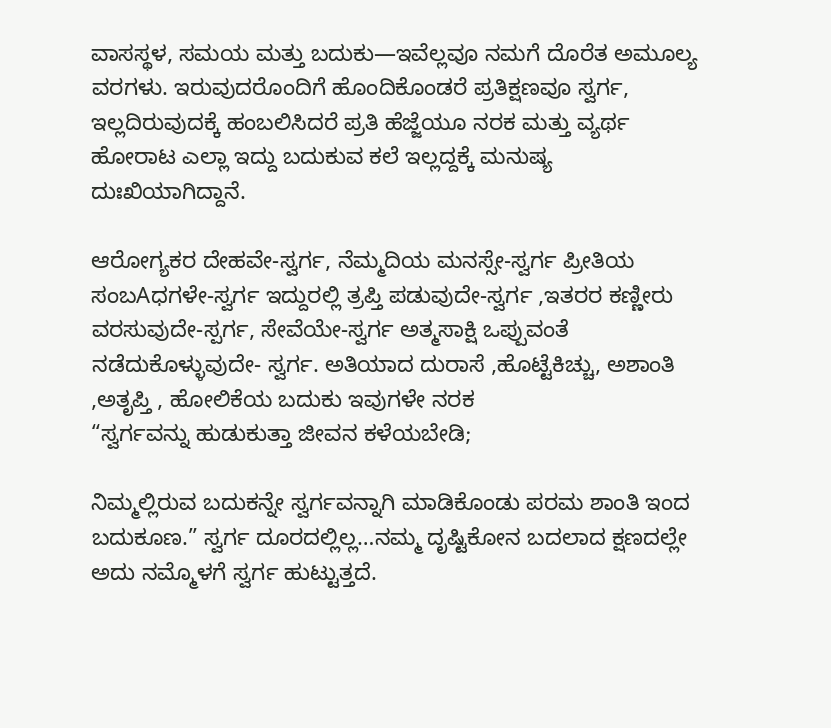ವಾಸಸ್ಥಳ, ಸಮಯ ಮತ್ತು ಬದುಕು—ಇವೆಲ್ಲವೂ ನಮಗೆ ದೊರೆತ ಅಮೂಲ್ಯ ವರಗಳು. ಇರುವುದರೊಂದಿಗೆ ಹೊಂದಿಕೊಂಡರೆ ಪ್ರತಿಕ್ಷಣವೂ ಸ್ವರ್ಗ, ಇಲ್ಲದಿರುವುದಕ್ಕೆ ಹಂಬಲಿಸಿದರೆ ಪ್ರತಿ ಹೆಜ್ಜೆಯೂ ನರಕ ಮತ್ತು ವ್ಯರ್ಥ ಹೋರಾಟ ಎಲ್ಲಾ ಇದ್ದು ಬದುಕುವ ಕಲೆ ಇಲ್ಲದ್ದಕ್ಕೆ ಮನುಷ್ಯ ದುಃಖಿಯಾಗಿದ್ದಾನೆ.

ಆರೋಗ್ಯಕರ ದೇಹವೇ-ಸ್ವರ್ಗ, ನೆಮ್ಮದಿಯ ಮನಸ್ಸೇ-ಸ್ವರ್ಗ ಪ್ರೀತಿಯ ಸಂಬAಧಗಳೇ-ಸ್ವರ್ಗ ಇದ್ದುರಲ್ಲಿ ತ್ರಪ್ತಿ ಪಡುವುದೇ-ಸ್ವರ್ಗ ,ಇತರರ ಕಣ್ಣೀರು ವರಸುವುದೇ-ಸ್ಪರ್ಗ, ಸೇವೆಯೇ-ಸ್ವರ್ಗ ಅತ್ಮಸಾಕ್ಷಿ ಒಪ್ಪುವಂತೆ ನಡೆದುಕೊಳ್ಳುವುದೇ- ಸ್ವರ್ಗ. ಅತಿಯಾದ ದುರಾಸೆ ,ಹೊಟ್ಟೆಕಿಚ್ಚು, ಅಶಾಂತಿ ,ಅತೃಪ್ತಿ , ಹೋಲಿಕೆಯ ಬದುಕು ಇವುಗಳೇ ನರಕ
“ಸ್ವರ್ಗವನ್ನು ಹುಡುಕುತ್ತಾ ಜೀವನ ಕಳೆಯಬೇಡಿ;

ನಿಮ್ಮಲ್ಲಿರುವ ಬದುಕನ್ನೇ ಸ್ವರ್ಗವನ್ನಾಗಿ ಮಾಡಿಕೊಂಡು ಪರಮ ಶಾಂತಿ ಇಂದ ಬದುಕೂಣ.” ಸ್ವರ್ಗ ದೂರದಲ್ಲಿಲ್ಲ…ನಮ್ಮ ದೃಷ್ಟಿಕೋನ ಬದಲಾದ ಕ್ಷಣದಲ್ಲೇ ಅದು ನಮ್ಮೊಳಗೆ ಸ್ವರ್ಗ ಹುಟ್ಟುತ್ತದೆ.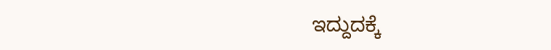ಇದ್ದುದಕ್ಕೆ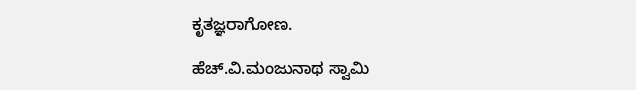ಕೃತಜ್ಞರಾಗೋಣ.

ಹೆಚ್.ವಿ.ಮಂಜುನಾಥ ಸ್ವಾಮಿ